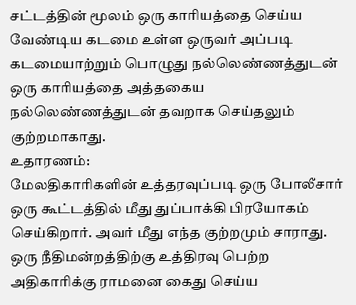சட்டத்தின் மூலம் ஒரு காரியத்தை செய்ய வேண்டிய கடமை உள்ள ஒருவர் அப்படி கடமையாற்றும் பொழுது நல்லெண்ணத்துடன் ஒரு காரியத்தை அத்தகைய நல்லெண்ணத்துடன் தவறாக செய்தலும் குற்றமாகாது.
உதாரணம்:
மேலதிகாரிகளின் உத்தரவுப்படி ஒரு போலீசார் ஒரு கூட்டத்தில் மீது துப்பாக்கி பிரயோகம் செய்கிறார். அவர் மீது எந்த குற்றமும் சாராது.
ஒரு நீதிமன்றத்திற்கு உத்திரவு பெற்ற அதிகாரிக்கு ராமனை கைது செய்ய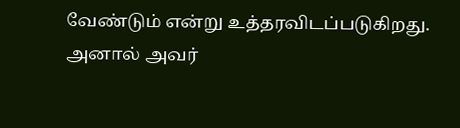வேண்டும் என்று உத்தரவிடப்படுகிறது. அனால் அவர்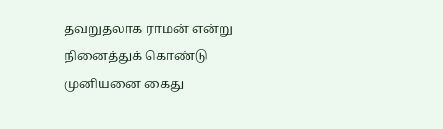தவறுதலாக ராமன் என்று நினைத்துக் கொண்டு முனியனை கைது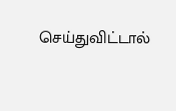செய்துவிட்டால்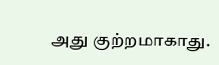அது குற்றமாகாது.